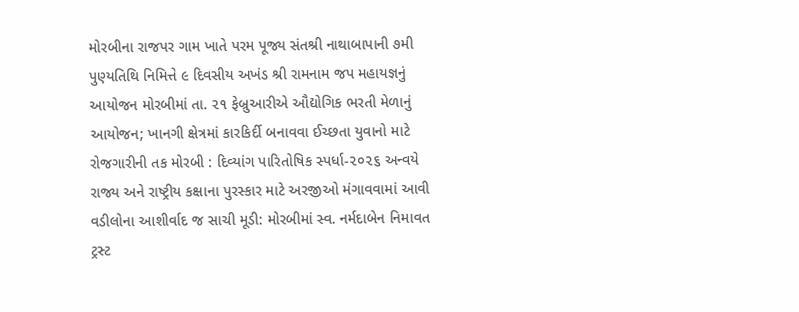મોરબીના રાજપર ગામ ખાતે પરમ પૂજ્ય સંતશ્રી નાથાબાપાની ૭મી પુણ્યતિથિ નિમિત્તે ૯ દિવસીય અખંડ શ્રી રામનામ જપ મહાયજ્ઞનું આયોજન મોરબીમાં તા. ૨૧ ફેબ્રુઆરીએ ઔદ્યોગિક ભરતી મેળાનું આયોજન; ખાનગી ક્ષેત્રમાં કારકિર્દી બનાવવા ઈચ્છતા યુવાનો માટે રોજગારીની તક મોરબી : દિવ્યાંગ પારિતોષિક સ્પર્ધા-૨૦૨૬ અન્વયે રાજ્ય અને રાષ્ટ્રીય કક્ષાના પુરસ્કાર માટે અરજીઓ મંગાવવામાં આવી વડીલોના આશીર્વાદ જ સાચી મૂડી: મોરબીમાં સ્વ. નર્મદાબેન નિમાવત ટ્રસ્ટ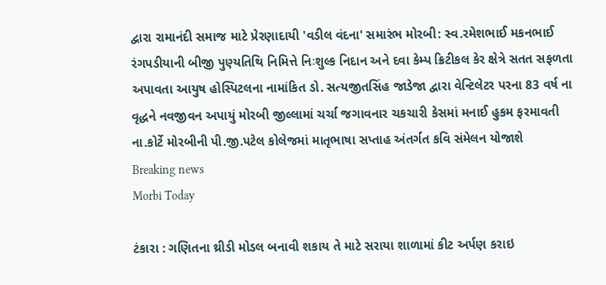દ્વારા રામાનંદી સમાજ માટે પ્રેરણાદાયી 'વડીલ વંદના' સમારંભ મોરબી: સ્વ.રમેશભાઈ મકનભાઈ રંગપડીયાની બીજી પુણ્યતિથિ નિમિત્તે નિઃશુલ્ક નિદાન અને દવા કેમ્પ ક્રિટીકલ કેર ક્ષેત્રે સતત સફળતા અપાવતા આયુષ હોસ્પિટલના નામાંકિત ડો. સત્યજીતસિંહ જાડેજા દ્વારા વેન્ટિલેટર પરના 83 વર્ષ ના વૃદ્ધને નવજીવન અપાયું મોરબી જીલ્લામાં ચર્ચા જગાવનાર ચકચારી કેસમાં મનાઈ હુકમ ફરમાવતી ના.કોર્ટે મોરબીની પી.જી.પટેલ કોલેજમાં માતૃભાષા સપ્તાહ અંતર્ગત કવિ સંમેલન યોજાશે
Breaking news
Morbi Today

ટંકારા : ગણિતના થ્રીડી મોડલ બનાવી શકાય તે માટે સરાયા શાળામાં કીટ અર્પણ કરાઇ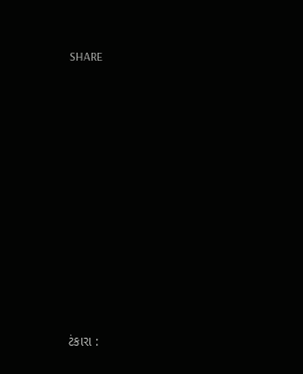SHARE













ટંકારા :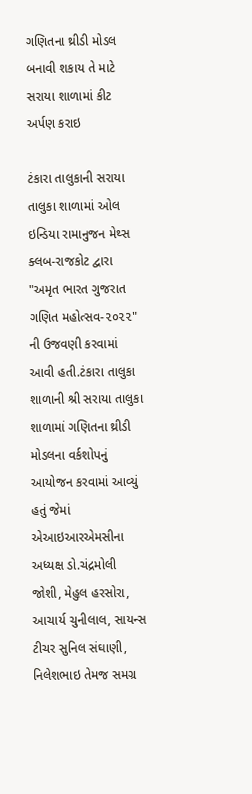ગણિતના થ્રીડી મોડલ બનાવી શકાય તે માટે સરાયા શાળામાં કીટ અર્પણ કરાઇ

ટંકારા તાલુકાની સરાયા તાલુકા શાળામાં ઓલ ઇન્ડિયા રામાનુજન મેથ્સ ક્લબ-રાજકોટ દ્વારા "અમૃત ભારત ગુજરાત ગણિત મહોત્સવ-૨૦૨૨" ની ઉજવણી કરવામાં આવી હતી.ટંકારા તાલુકા શાળાની શ્રી સરાયા તાલુકા શાળામાં ગણિતના થ્રીડી મોડલના વર્કશોપનું આયોજન કરવામાં આવ્યું હતું જેમાં એઆઇઆરએમસીના અધ્યક્ષ ડો.ચંદ્રમોલી જોશી, મેહુલ હરસોરા, આચાર્ય ચુનીલાલ, સાયન્સ ટીચર સુનિલ સંઘાણી, નિલેશભાઇ તેમજ સમગ્ર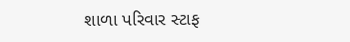શાળા પરિવાર સ્ટાફ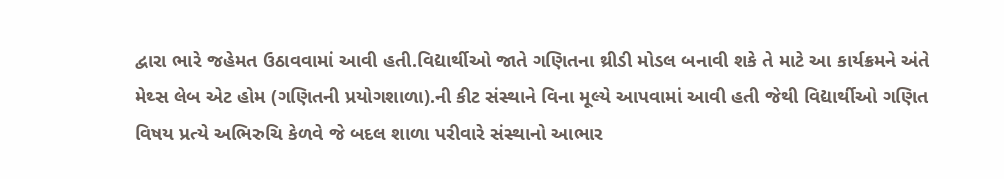દ્વારા ભારે જહેમત ઉઠાવવામાં આવી હતી.વિદ્યાર્થીઓ જાતે ગણિતના થ્રીડી મોડલ બનાવી શકે તે માટે આ કાર્યક્રમને અંતે મેથ્સ લેબ એટ હોમ (ગણિતની પ્રયોગશાળા).ની કીટ સંસ્થાને વિના મૂલ્યે આપવામાં આવી હતી જેથી વિદ્યાર્થીઓ ગણિત વિષય પ્રત્યે અભિરુચિ કેળવે જે બદલ શાળા પરીવારે સંસ્થાનો આભાર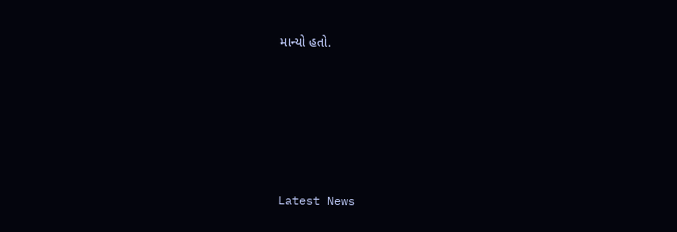માન્યો હતો.








Latest News